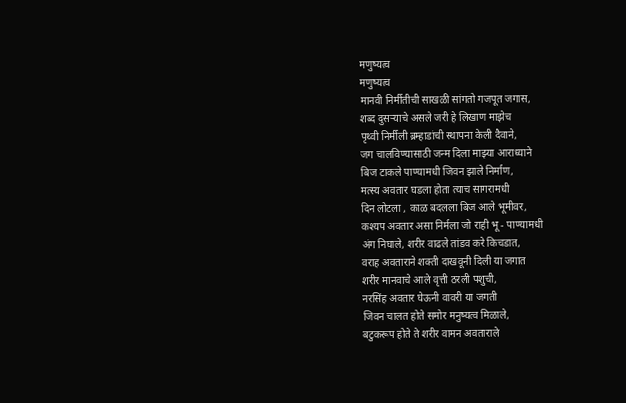मणुष्यत्व
मणुष्यत्व
मानवी निर्मीतीची साखळी सांगतो गजपूत जगास,
शब्द दुसऱ्याचे असले जरी हे लिखाण माझेच
पृथ्वी निर्मीली ब्रम्हाडांची स्थापना केली दैवाने,
जग चालविण्यासाठी जन्म दिला माझ्या आराध्याने
बिज टाकले पाण्यामधी जिवन झाले निर्माण,
मत्स्य अवतार घडला होता त्याच सागरामधी
दिन लोटला , काळ बदलला बिज आले भूमीवर,
कश्यप अवतार असा निर्मला जो राही भू - पाण्यामधी
अंग निघाले, शरीर वाढले तांडव करे किचडात,
वराह अवताराने शक्ती दाखवूनी दिली या जगात
शरीर मानवाचे आले वृत्ती ठरली पशुची,
नरसिंह अवतार घेऊनी वावरी या जगती
जिवन चालत होते समोर मनुष्यत्व मिळाले,
बटुकरूप होते ते शरीर वामन अवताराले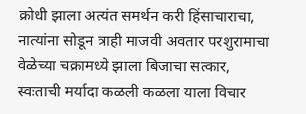क्रोधी झाला अत्यंत समर्थन करी हिंसाचाराचा,
नात्यांना सोडून त्राही माजवी अवतार परशुरामाचा
वेळेच्या चक्रामध्ये झाला बिजाचा सत्कार,
स्वःताची मर्यादा कळली कळला याला विचार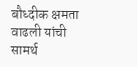बौध्दीक क्षमता वाढली यांची सामर्थ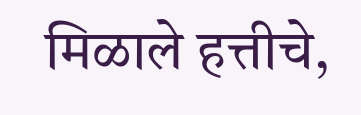मिळाले हत्तीचे,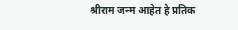श्रीराम जन्म आहेत हे प्रतिक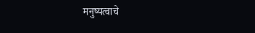मनुष्यत्वाचे